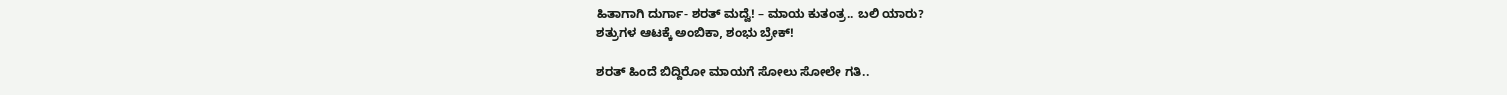ಹಿತಾಗಾಗಿ ದುರ್ಗಾ- ಶರತ್ ಮದ್ವೆ! – ಮಾಯ ಕುತಂತ್ರ.. ಬಲಿ ಯಾರು?
ಶತ್ರುಗಳ ಆಟಕ್ಕೆ ಅಂಬಿಕಾ, ಶಂಭು ಬ್ರೇಕ್!

ಶರತ್ ಹಿಂದೆ ಬಿದ್ದಿರೋ ಮಾಯಗೆ ಸೋಲು ಸೋಲೇ ಗತಿ..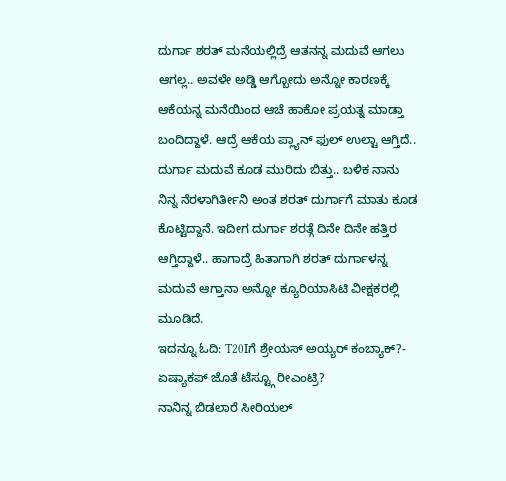ದುರ್ಗಾ ಶರತ್ ಮನೆಯಲ್ಲಿದ್ರೆ ಆತನನ್ನ ಮದುವೆ ಆಗಲು ಆಗಲ್ಲ.. ಅವಳೇ ಅಡ್ಡಿ ಆಗ್ಬೋದು ಅನ್ನೋ ಕಾರಣಕ್ಕೆ ಆಕೆಯನ್ನ ಮನೆಯಿಂದ ಆಚೆ ಹಾಕೋ ಪ್ರಯತ್ನ ಮಾಡ್ತಾ ಬಂದಿದ್ದಾಳೆ. ಆದ್ರೆ ಆಕೆಯ ಪ್ಲ್ಯಾನ್ ಫುಲ್ ಉಲ್ಟಾ ಆಗ್ತಿದೆ.. ದುರ್ಗಾ ಮದುವೆ ಕೂಡ ಮುರಿದು ಬಿತ್ತು.. ಬಳಿಕ ನಾನು ನಿನ್ನ ನೆರಳಾಗಿರ್ತೀನಿ ಅಂತ ಶರತ್ ದುರ್ಗಾಗೆ ಮಾತು ಕೂಡ ಕೊಟ್ಟಿದ್ದಾನೆ. ಇದೀಗ ದುರ್ಗಾ ಶರತ್ಗೆ ದಿನೇ ದಿನೇ ಹತ್ತಿರ ಆಗ್ತಿದ್ದಾಳೆ.. ಹಾಗಾದ್ರೆ ಹಿತಾಗಾಗಿ ಶರತ್ ದುರ್ಗಾಳನ್ನ ಮದುವೆ ಆಗ್ತಾನಾ ಅನ್ನೋ ಕ್ಯೂರಿಯಾಸಿಟಿ ವೀಕ್ಷಕರಲ್ಲಿ ಮೂಡಿದೆ.
ಇದನ್ನೂ ಓದಿ: T20Iಗೆ ಶ್ರೇಯಸ್ ಅಯ್ಯರ್ ಕಂಬ್ಯಾಕ್?- ಏಷ್ಯಾಕಪ್ ಜೊತೆ ಟೆಸ್ಟ್ಗೂ ರೀಎಂಟ್ರಿ?
ನಾನಿನ್ನ ಬಿಡಲಾರೆ ಸೀರಿಯಲ್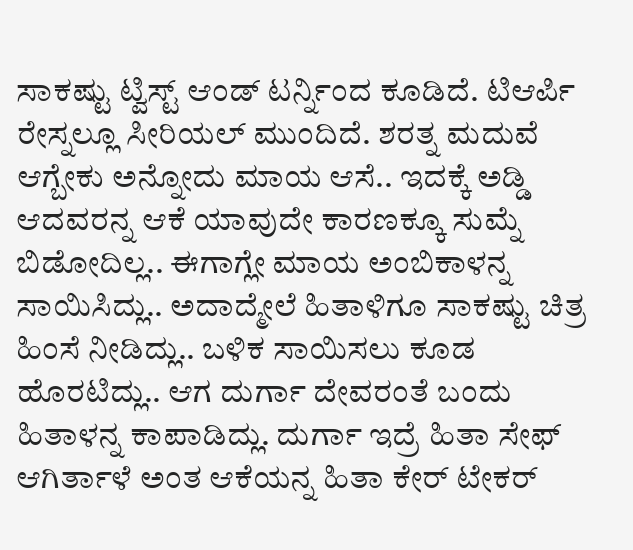ಸಾಕಷ್ಟು ಟ್ವಿಸ್ಟ್ ಆಂಡ್ ಟರ್ನ್ನಿಂದ ಕೂಡಿದೆ. ಟಿಆರ್ಪಿ ರೇಸ್ನಲ್ಲೂ ಸೀರಿಯಲ್ ಮುಂದಿದೆ. ಶರತ್ನ ಮದುವೆ ಆಗ್ಬೇಕು ಅನ್ನೋದು ಮಾಯ ಆಸೆ.. ಇದಕ್ಕೆ ಅಡ್ಡಿ ಆದವರನ್ನ ಆಕೆ ಯಾವುದೇ ಕಾರಣಕ್ಕೂ ಸುಮ್ನೆ ಬಿಡೋದಿಲ್ಲ.. ಈಗಾಗ್ಲೇ ಮಾಯ ಅಂಬಿಕಾಳನ್ನ ಸಾಯಿಸಿದ್ಲು.. ಅದಾದ್ಮೇಲೆ ಹಿತಾಳಿಗೂ ಸಾಕಷ್ಟು ಚಿತ್ರ ಹಿಂಸೆ ನೀಡಿದ್ಲು.. ಬಳಿಕ ಸಾಯಿಸಲು ಕೂಡ ಹೊರಟಿದ್ಲು.. ಆಗ ದುರ್ಗಾ ದೇವರಂತೆ ಬಂದು ಹಿತಾಳನ್ನ ಕಾಪಾಡಿದ್ಲು. ದುರ್ಗಾ ಇದ್ರೆ ಹಿತಾ ಸೇಫ್ ಆಗಿರ್ತಾಳೆ ಅಂತ ಆಕೆಯನ್ನ ಹಿತಾ ಕೇರ್ ಟೇಕರ್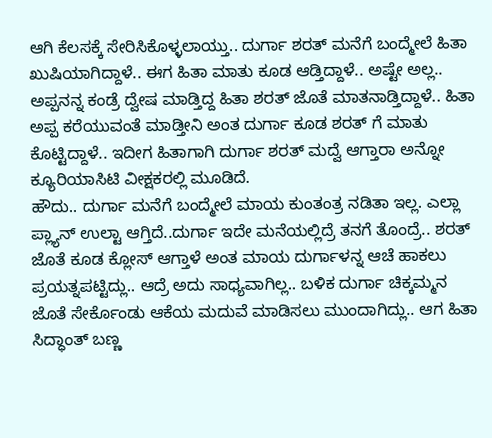ಆಗಿ ಕೆಲಸಕ್ಕೆ ಸೇರಿಸಿಕೊಳ್ಳಲಾಯ್ತು.. ದುರ್ಗಾ ಶರತ್ ಮನೆಗೆ ಬಂದ್ಮೇಲೆ ಹಿತಾ ಖುಷಿಯಾಗಿದ್ದಾಳೆ.. ಈಗ ಹಿತಾ ಮಾತು ಕೂಡ ಆಡ್ತಿದ್ದಾಳೆ.. ಅಷ್ಟೇ ಅಲ್ಲ.. ಅಪ್ಪನನ್ನ ಕಂಡ್ರೆ ದ್ವೇಷ ಮಾಡ್ತಿದ್ದ ಹಿತಾ ಶರತ್ ಜೊತೆ ಮಾತನಾಡ್ತಿದ್ದಾಳೆ.. ಹಿತಾ ಅಪ್ಪ ಕರೆಯುವಂತೆ ಮಾಡ್ತೀನಿ ಅಂತ ದುರ್ಗಾ ಕೂಡ ಶರತ್ ಗೆ ಮಾತು ಕೊಟ್ಟಿದ್ದಾಳೆ.. ಇದೀಗ ಹಿತಾಗಾಗಿ ದುರ್ಗಾ ಶರತ್ ಮದ್ವೆ ಆಗ್ತಾರಾ ಅನ್ನೋ ಕ್ಯೂರಿಯಾಸಿಟಿ ವೀಕ್ಷಕರಲ್ಲಿ ಮೂಡಿದೆ.
ಹೌದು.. ದುರ್ಗಾ ಮನೆಗೆ ಬಂದ್ಮೇಲೆ ಮಾಯ ಕುಂತಂತ್ರ ನಡಿತಾ ಇಲ್ಲ. ಎಲ್ಲಾ ಪ್ಲ್ಯಾನ್ ಉಲ್ಟಾ ಆಗ್ತಿದೆ..ದುರ್ಗಾ ಇದೇ ಮನೆಯಲ್ಲಿದ್ರೆ ತನಗೆ ತೊಂದ್ರೆ.. ಶರತ್ ಜೊತೆ ಕೂಡ ಕ್ಲೋಸ್ ಆಗ್ತಾಳೆ ಅಂತ ಮಾಯ ದುರ್ಗಾಳನ್ನ ಆಚೆ ಹಾಕಲು ಪ್ರಯತ್ನಪಟ್ಟಿದ್ಲು.. ಆದ್ರೆ ಅದು ಸಾಧ್ಯವಾಗಿಲ್ಲ.. ಬಳಿಕ ದುರ್ಗಾ ಚಿಕ್ಕಮ್ಮನ ಜೊತೆ ಸೇರ್ಕೊಂಡು ಆಕೆಯ ಮದುವೆ ಮಾಡಿಸಲು ಮುಂದಾಗಿದ್ಲು.. ಆಗ ಹಿತಾ ಸಿದ್ಧಾಂತ್ ಬಣ್ಣ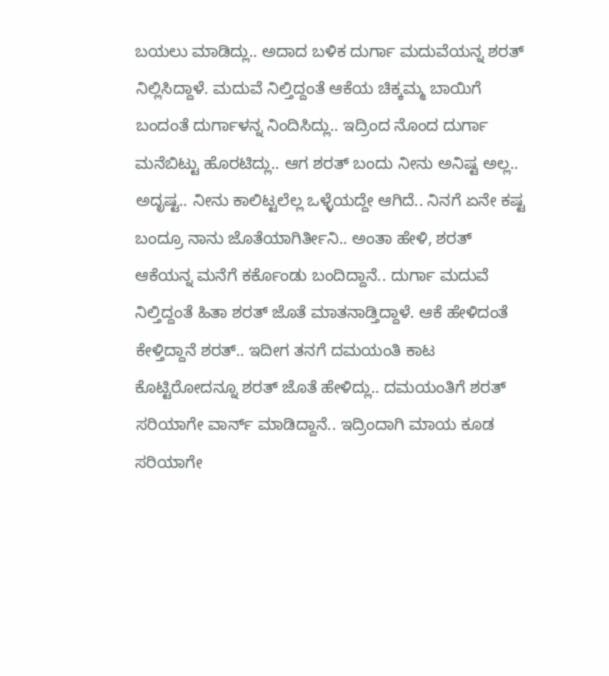ಬಯಲು ಮಾಡಿದ್ಲು.. ಅದಾದ ಬಳಿಕ ದುರ್ಗಾ ಮದುವೆಯನ್ನ ಶರತ್ ನಿಲ್ಲಿಸಿದ್ದಾಳೆ. ಮದುವೆ ನಿಲ್ತಿದ್ದಂತೆ ಆಕೆಯ ಚಿಕ್ಕಮ್ಮ ಬಾಯಿಗೆ ಬಂದಂತೆ ದುರ್ಗಾಳನ್ನ ನಿಂದಿಸಿದ್ಲು.. ಇದ್ರಿಂದ ನೊಂದ ದುರ್ಗಾ ಮನೆಬಿಟ್ಟು ಹೊರಟಿದ್ಲು.. ಆಗ ಶರತ್ ಬಂದು ನೀನು ಅನಿಷ್ಟ ಅಲ್ಲ.. ಅದೃಷ್ಟ.. ನೀನು ಕಾಲಿಟ್ಟಲೆಲ್ಲ ಒಳ್ಳೆಯದ್ದೇ ಆಗಿದೆ.. ನಿನಗೆ ಏನೇ ಕಷ್ಟ ಬಂದ್ರೂ ನಾನು ಜೊತೆಯಾಗಿರ್ತೀನಿ.. ಅಂತಾ ಹೇಳಿ, ಶರತ್ ಆಕೆಯನ್ನ ಮನೆಗೆ ಕರ್ಕೊಂಡು ಬಂದಿದ್ದಾನೆ.. ದುರ್ಗಾ ಮದುವೆ ನಿಲ್ತಿದ್ದಂತೆ ಹಿತಾ ಶರತ್ ಜೊತೆ ಮಾತನಾಡ್ತಿದ್ದಾಳೆ. ಆಕೆ ಹೇಳಿದಂತೆ ಕೇಳ್ತಿದ್ದಾನೆ ಶರತ್.. ಇದೀಗ ತನಗೆ ದಮಯಂತಿ ಕಾಟ ಕೊಟ್ಟಿರೋದನ್ನೂ ಶರತ್ ಜೊತೆ ಹೇಳಿದ್ಲು.. ದಮಯಂತಿಗೆ ಶರತ್ ಸರಿಯಾಗೇ ವಾರ್ನ್ ಮಾಡಿದ್ದಾನೆ.. ಇದ್ರಿಂದಾಗಿ ಮಾಯ ಕೂಡ ಸರಿಯಾಗೇ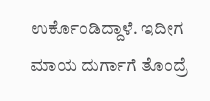ಉರ್ಕೊಂಡಿದ್ದಾಳೆ. ಇದೀಗ ಮಾಯ ದುರ್ಗಾಗೆ ತೊಂದ್ರೆ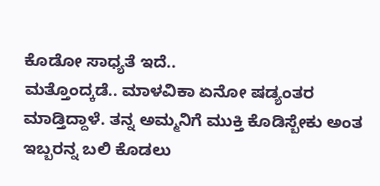ಕೊಡೋ ಸಾಧ್ಯತೆ ಇದೆ..
ಮತ್ತೊಂದ್ಕಡೆ.. ಮಾಳವಿಕಾ ಏನೋ ಷಡ್ಯಂತರ ಮಾಡ್ತಿದ್ದಾಳೆ. ತನ್ನ ಅಮ್ಮನಿಗೆ ಮುಕ್ತಿ ಕೊಡಿಸ್ಬೇಕು ಅಂತ ಇಬ್ಬರನ್ನ ಬಲಿ ಕೊಡಲು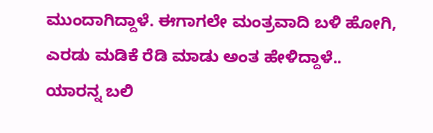ಮುಂದಾಗಿದ್ದಾಳೆ. ಈಗಾಗಲೇ ಮಂತ್ರವಾದಿ ಬಳಿ ಹೋಗಿ, ಎರಡು ಮಡಿಕೆ ರೆಡಿ ಮಾಡು ಅಂತ ಹೇಳಿದ್ದಾಳೆ.. ಯಾರನ್ನ ಬಲಿ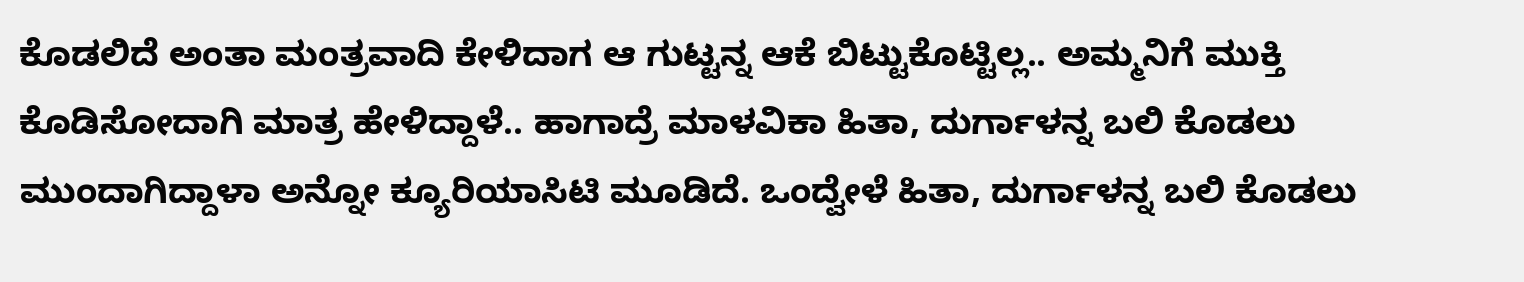ಕೊಡಲಿದೆ ಅಂತಾ ಮಂತ್ರವಾದಿ ಕೇಳಿದಾಗ ಆ ಗುಟ್ಟನ್ನ ಆಕೆ ಬಿಟ್ಟುಕೊಟ್ಟಿಲ್ಲ.. ಅಮ್ಮನಿಗೆ ಮುಕ್ತಿ ಕೊಡಿಸೋದಾಗಿ ಮಾತ್ರ ಹೇಳಿದ್ದಾಳೆ.. ಹಾಗಾದ್ರೆ ಮಾಳವಿಕಾ ಹಿತಾ, ದುರ್ಗಾಳನ್ನ ಬಲಿ ಕೊಡಲು ಮುಂದಾಗಿದ್ದಾಳಾ ಅನ್ನೋ ಕ್ಯೂರಿಯಾಸಿಟಿ ಮೂಡಿದೆ. ಒಂದ್ವೇಳೆ ಹಿತಾ, ದುರ್ಗಾಳನ್ನ ಬಲಿ ಕೊಡಲು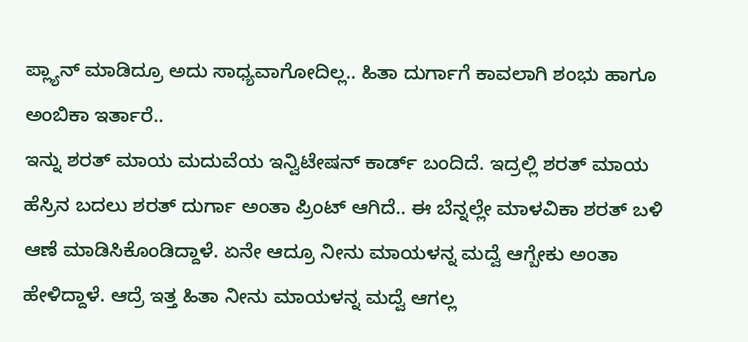ಪ್ಲ್ಯಾನ್ ಮಾಡಿದ್ರೂ ಅದು ಸಾಧ್ಯವಾಗೋದಿಲ್ಲ.. ಹಿತಾ ದುರ್ಗಾಗೆ ಕಾವಲಾಗಿ ಶಂಭು ಹಾಗೂ ಅಂಬಿಕಾ ಇರ್ತಾರೆ..
ಇನ್ನು ಶರತ್ ಮಾಯ ಮದುವೆಯ ಇನ್ವಿಟೇಷನ್ ಕಾರ್ಡ್ ಬಂದಿದೆ. ಇದ್ರಲ್ಲಿ ಶರತ್ ಮಾಯ ಹೆಸ್ರಿನ ಬದಲು ಶರತ್ ದುರ್ಗಾ ಅಂತಾ ಪ್ರಿಂಟ್ ಆಗಿದೆ.. ಈ ಬೆನ್ನಲ್ಲೇ ಮಾಳವಿಕಾ ಶರತ್ ಬಳಿ ಆಣೆ ಮಾಡಿಸಿಕೊಂಡಿದ್ದಾಳೆ. ಏನೇ ಆದ್ರೂ ನೀನು ಮಾಯಳನ್ನ ಮದ್ವೆ ಆಗ್ಬೇಕು ಅಂತಾ ಹೇಳಿದ್ದಾಳೆ. ಆದ್ರೆ ಇತ್ತ ಹಿತಾ ನೀನು ಮಾಯಳನ್ನ ಮದ್ವೆ ಆಗಲ್ಲ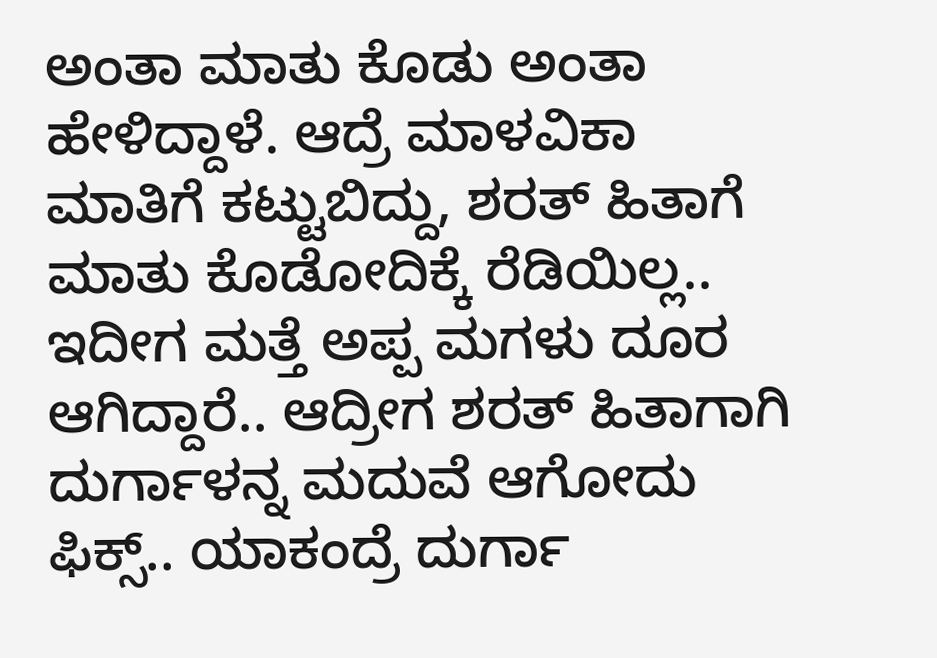ಅಂತಾ ಮಾತು ಕೊಡು ಅಂತಾ ಹೇಳಿದ್ದಾಳೆ. ಆದ್ರೆ ಮಾಳವಿಕಾ ಮಾತಿಗೆ ಕಟ್ಟುಬಿದ್ದು, ಶರತ್ ಹಿತಾಗೆ ಮಾತು ಕೊಡೋದಿಕ್ಕೆ ರೆಡಿಯಿಲ್ಲ.. ಇದೀಗ ಮತ್ತೆ ಅಪ್ಪ ಮಗಳು ದೂರ ಆಗಿದ್ದಾರೆ.. ಆದ್ರೀಗ ಶರತ್ ಹಿತಾಗಾಗಿ ದುರ್ಗಾಳನ್ನ ಮದುವೆ ಆಗೋದು ಫಿಕ್ಸ್.. ಯಾಕಂದ್ರೆ ದುರ್ಗಾ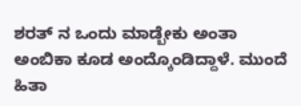ಶರತ್ ನ ಒಂದು ಮಾಡ್ಬೇಕು ಅಂತಾ ಅಂಬಿಕಾ ಕೂಡ ಅಂದ್ಕೊಂಡಿದ್ದಾಳೆ. ಮುಂದೆ ಹಿತಾ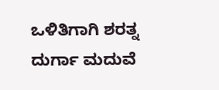ಒಳಿತಿಗಾಗಿ ಶರತ್ನ ದುರ್ಗಾ ಮದುವೆ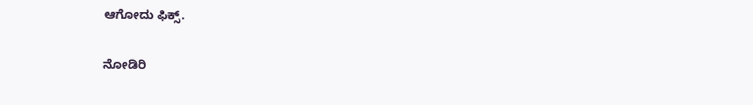ಆಗೋದು ಫಿಕ್ಸ್.

ನೋಡಿರಿ